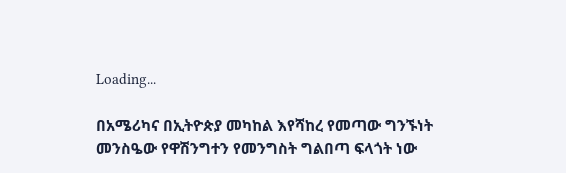Loading...

በአሜሪካና በኢትዮጵያ መካከል እየሻከረ የመጣው ግንኙነት መንስዔው የዋሽንግተን የመንግስት ግልበጣ ፍላጎት ነው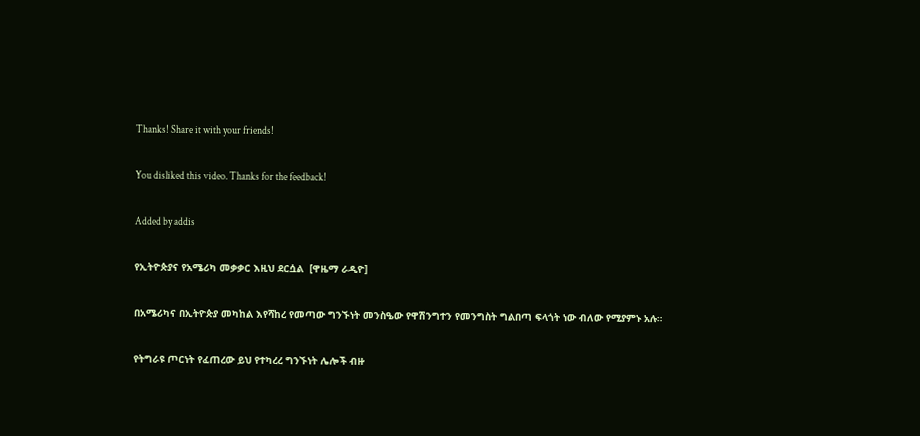Thanks! Share it with your friends!

You disliked this video. Thanks for the feedback!

Added by addis

የኢትዮጵያና የአሜሪካ መቃቃር እዚህ ደርሷል  [ዋዜማ ራዲዮ]

በአሜሪካና በኢትዮጵያ መካከል እየሻከረ የመጣው ግንኙነት መንስዔው የዋሽንግተን የመንግስት ግልበጣ ፍላጎት ነው ብለው የሚያምኑ አሉ።

የትግራዩ ጦርነት የፈጠረው ይህ የተካረረ ግንኙነት ሌሎች ብዙ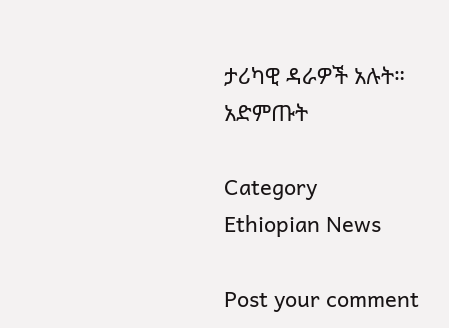ታሪካዊ ዳራዎች አሉት። አድምጡት

Category
Ethiopian News

Post your comment